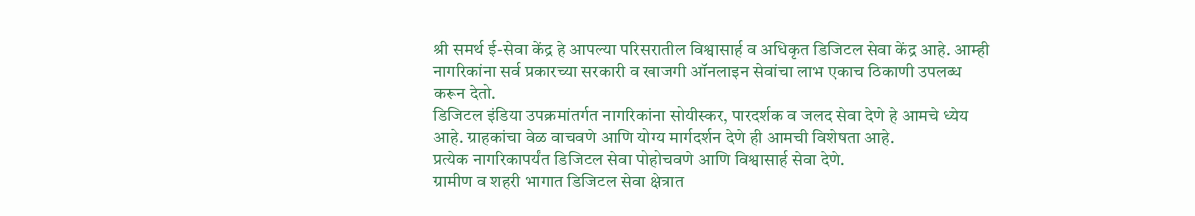श्री समर्थ ई-सेवा केंद्र हे आपल्या परिसरातील विश्वासार्ह व अधिकृत डिजिटल सेवा केंद्र आहे. आम्ही नागरिकांना सर्व प्रकारच्या सरकारी व खाजगी ऑनलाइन सेवांचा लाभ एकाच ठिकाणी उपलब्ध करून देतो.
डिजिटल इंडिया उपक्रमांतर्गत नागरिकांना सोयीस्कर, पारदर्शक व जलद सेवा देणे हे आमचे ध्येय आहे. ग्राहकांचा वेळ वाचवणे आणि योग्य मार्गदर्शन देणे ही आमची विशेषता आहे.
प्रत्येक नागरिकापर्यंत डिजिटल सेवा पोहोचवणे आणि विश्वासार्ह सेवा देणे.
ग्रामीण व शहरी भागात डिजिटल सेवा क्षेत्रात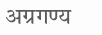अग्रगण्य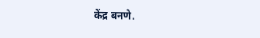केंद्र बनणे.